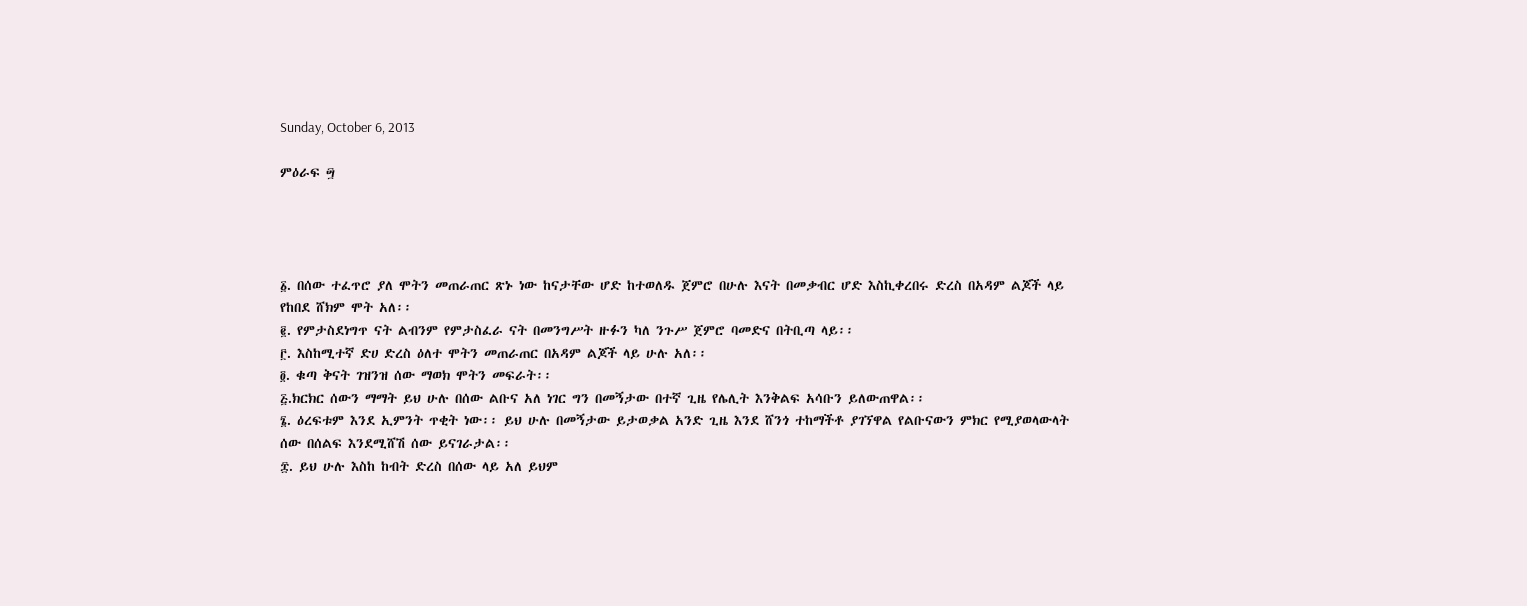Sunday, October 6, 2013

ምዕራፍ ፵




፩. በሰው ተፈጥሮ ያለ ሞትን መጠራጠር ጽኑ ነው ከናታቸው ሆድ ከተወለዱ ጀምሮ በሁሉ እናት በመቃብር ሆድ እስኪቀረበሩ ድረስ በአዳም ልጆች ላይ የከበደ ሸክም ሞት አለ፡፡
፪. የምታስደነግጥ ናት ልብንም የምታስፈራ ናት በመንግሥት ዙፉን ካለ ንጉሥ ጀምሮ ባመድና በትቢጣ ላይ፡፡
፫. እስከሚተኛ ድሀ ድረስ ዕለተ ሞትን መጠራጠር በአዳም ልጆች ላይ ሁሉ አለ፡፡
፬. ቁጣ ቅናት ገዝንዝ ሰው ማወክ ሞትን መፍራት፡፡
፭.ክርክር ሰውን ማማት ይህ ሁሉ በሰው ልቡና አለ ነገር ግን በመኝታው በተኛ ጊዜ የሌሊት እንቅልፍ አሳቡን ይለውጠዋል፡፡
፮. ዕረፍቱም እንደ ኢምንት ጥቂት ነው፡፡ ይህ ሁሉ በመኝታው ይታወቃል አንድ ጊዜ እንደ ሸንጎ ተከማችቶ ያገኘዋል የልቡናውን ምክር የሚያወላውላት ሰው በሰልፍ እንደሚሸሽ ሰው ይናገራታል፡፡
፰. ይህ ሁሉ እስከ ከብት ድረስ በሰው ላይ አለ ይህም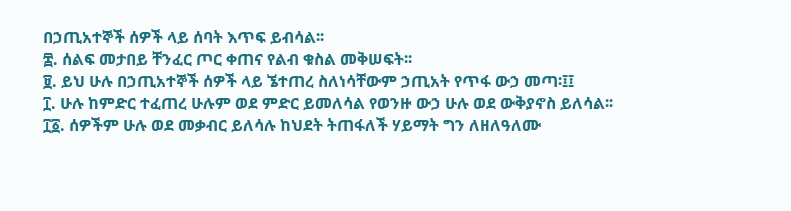በኃጢአተኞች ሰዎች ላይ ሰባት እጥፍ ይብሳል፡፡
፰. ሰልፍ መታበይ ቸንፈር ጦር ቀጠና የልብ ቁስል መቅሠፍት፡፡
፱. ይህ ሁሉ በኃጢአተኞች ሰዎች ላይ ኜተጠረ ስለነሳቸውም ኃጢአት የጥፋ ውኃ መጣ፡፤፤
፲. ሁሉ ከምድር ተፈጠረ ሁሉም ወደ ምድር ይመለሳል የወንዙ ውኃ ሁሉ ወደ ውቅያኖስ ይለሳል፡፡
፲፩. ሰዎችም ሁሉ ወደ መቃብር ይለሳሉ ከህደት ትጠፋለች ሃይማት ግን ለዘለዓለሙ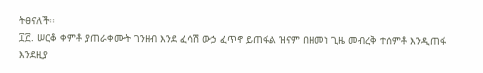ትፀናለች፡፡
፲፫. ሠርቆ ቀምቶ ያጠራቀሙት ገንዘብ እንደ ፈሳሽ ውኃ ፈጥኖ ይጠፋል ዝናም በዘመነ ጊዜ መብረቅ ተሰምቶ እንዲጠፋ እንደዚያ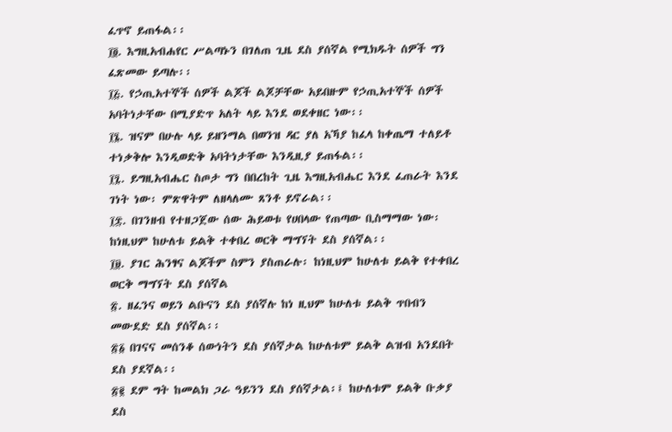ፈጥኖ ይጠፋል፡፡
፲፬. እግዚአብሐየር ሥልጣኑን በገለጠ ጊዜ ደስ ያሰኛል የሚክዱት ሰዎች ግን ፈጽመው ይጣሉ፡፡
፲፭. የኃጢአተኞች ሰዎች ልጆች ልጆቻቸው አይበዙም የኃጢአተኞች ሰዎች አባትነታቸው በሚያድጥ አለት ላይ እንደ ወደቀዘር ነው፡፡
፲፮. ዝናም በሁሉ ላይ ይዘንማል በወንዝ ዳር ያለ አኻያ ከፈላ ከቀጤማ ተለይቶ ተነቃቅሎ እንዲወድቅ አባትነታቸው እንዲዚያ ይጠፋል፡፡
፲፯. ይግዚአብሔር ስጦታ ግን በበረከት ጊዜ እግዚአብሔር እንደ ፈጠራት እንደ ገነት ነው፡ ምጽዋትም ለዘላለሙ ጸንቶ ይኖራል፡፡
፲፰. በገንዘብ የተዘጋጀው ሰው ሕይወቱ የሀበላው የጠጣው ቢስማማው ነው፡ ከነዚህም ከሁለቱ ይልቅ ተቀበረ ወርቅ ማግኘት ደስ ያሰኛል፡፡
፲፱. ያገር ሕንፃና ልጆችም ስምን ያስጠራሉ፡ ከነዚህም ከሁለቱ ይልቅ የተቀበረ ወርቅ ማግኘት ደስ ያሰኛል
፳. ዘፈንና ወይን ልቡናን ደስ ያሰኛሉ ከነ ዚህም ከሁለቱ ይልቅ ጥበብን መውደድ ደስ ያሰኛል፡፡
፳፩ በገናና መሰንቆ ሰውነትን ደስ ያሰኛታል ከሁለቱም ይልቅ ልዝብ አንደበት ደስ ያደኛል፡፡
፳፪ ደም ግት ከመልክ ጋራ ዓይንን ደስ ያሰኛታል፡፤ ከሁለቱም ይልቅ ቡቃያ ደስ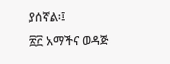ያሰኛል፡፤
፳፫ አማችና ወዳጅ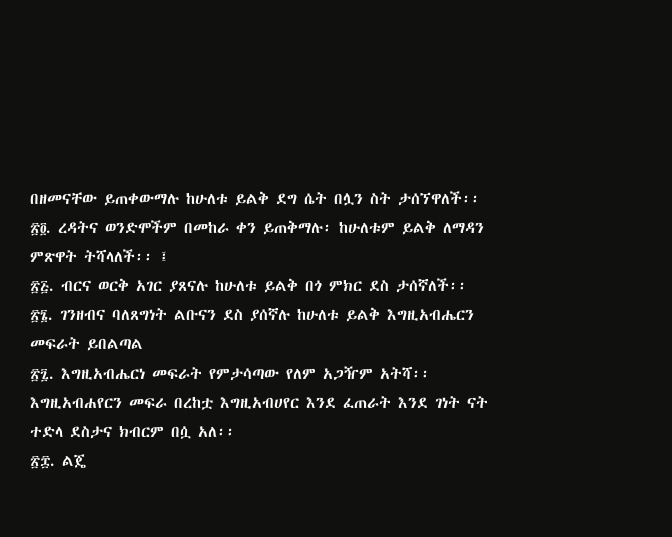በዘመናቸው ይጠቀውማሉ ከሁለቱ ይልቅ ደግ ሴት በሏን ስት ታሰኘዋለች፡፡
፳፬. ረዳትና ወንድሞችም በመከራ ቀን ይጠቅማሉ፡ ከሁለቱም ይልቅ ለማዳን ምጽዋት ትሻላለች፡፡ ፤
፳፭. ብርና ወርቅ አገር ያጸናሉ ከሁለቱ ይልቅ በጎ ምክር ደስ ታሰኛለች፡፡
፳፮. ገንዘብና ባለጸግነት ልቡናን ደስ ያሰኛሉ ከሁለቱ ይልቅ እግዚአብሔርን መፍራት ይበልጣል
፳፯. እግዚአብሔርነ መፍራት የምታሳጣው የለም አጋዥም አትሻ፡፡ እግዚአብሐየርን መፍራ በረከቷ እግዚአብሀየር እንደ ፈጠራት እንደ ገነት ናት ተድላ ደስታና ክብርም በሷ አለ፡፡
፳፰. ልጄ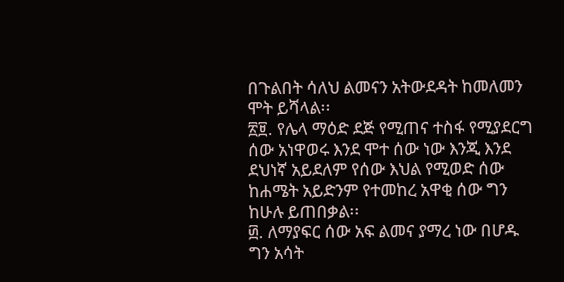በጉልበት ሳለህ ልመናን አትውደዳት ከመለመን ሞት ይሻላል፡፡
፳፱. የሌላ ማዕድ ደጅ የሚጠና ተስፋ የሚያደርግ ሰው አነዋወሩ እንደ ሞተ ሰው ነው እንጂ እንደ ደህነኛ አይደለም የሰው እህል የሚወድ ሰው ከሐሜት አይድንም የተመከረ አዋቂ ሰው ግን ከሁሉ ይጠበቃል፡፡
፴. ለማያፍር ሰው አፍ ልመና ያማረ ነው በሆዱ ግን አሳት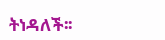ትነዳለች፡፡